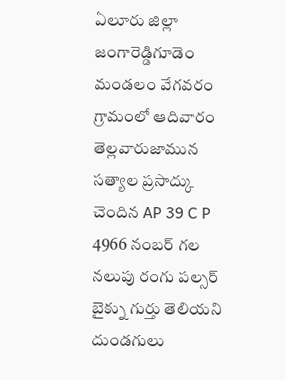ఏలూరు జిల్లా జంగారెడ్డిగూడెం మండలం వేగవరం గ్రామంలో ఆదివారం తెల్లవారుజామున సత్యాల ప్రసాద్కు చెందిన AP 39 C P 4966 నంబర్ గల నలుపు రంగు పల్సర్ బైక్ను గుర్తు తెలియని దుండగులు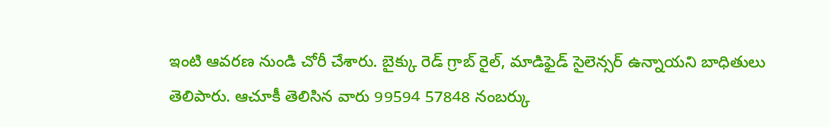ఇంటి ఆవరణ నుండి చోరీ చేశారు. బైక్కు రెడ్ గ్రాబ్ రైల్, మాడిఫైడ్ సైలెన్సర్ ఉన్నాయని బాధితులు తెలిపారు. ఆచూకీ తెలిసిన వారు 99594 57848 నంబర్కు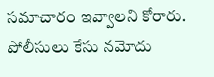సమాచారం ఇవ్వాలని కోరారు. పోలీసులు కేసు నమోదు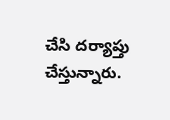చేసి దర్యాప్తు చేస్తున్నారు.